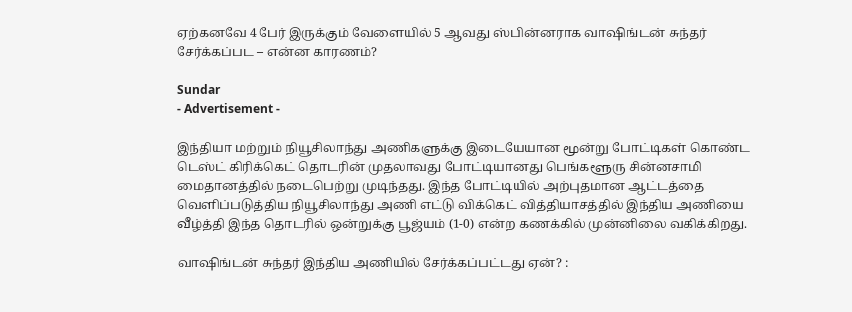ஏற்கனவே 4 பேர் இருக்கும் வேளையில் 5 ஆவது ஸ்பின்னராக வாஷிங்டன் சுந்தர் சேர்க்கப்பட – என்ன காரணம்?

Sundar
- Advertisement -

இந்தியா மற்றும் நியூசிலாந்து அணிகளுக்கு இடையேயான மூன்று போட்டிகள் கொண்ட டெஸ்ட் கிரிக்கெட் தொடரின் முதலாவது போட்டியானது பெங்களூரு சின்னசாமி மைதானத்தில் நடைபெற்று முடிந்தது. இந்த போட்டியில் அற்புதமான ஆட்டத்தை வெளிப்படுத்திய நியூசிலாந்து அணி எட்டு விக்கெட் வித்தியாசத்தில் இந்திய அணியை வீழ்த்தி இந்த தொடரில் ஒன்றுக்கு பூஜ்யம் (1-0) என்ற கணக்கில் முன்னிலை வகிக்கிறது.

வாஷிங்டன் சுந்தர் இந்திய அணியில் சேர்க்கப்பட்டது ஏன்? :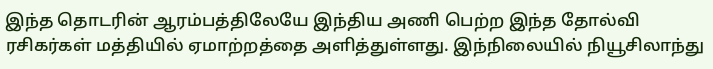இந்த தொடரின் ஆரம்பத்திலேயே இந்திய அணி பெற்ற இந்த தோல்வி ரசிகர்கள் மத்தியில் ஏமாற்றத்தை அளித்துள்ளது. இந்நிலையில் நியூசிலாந்து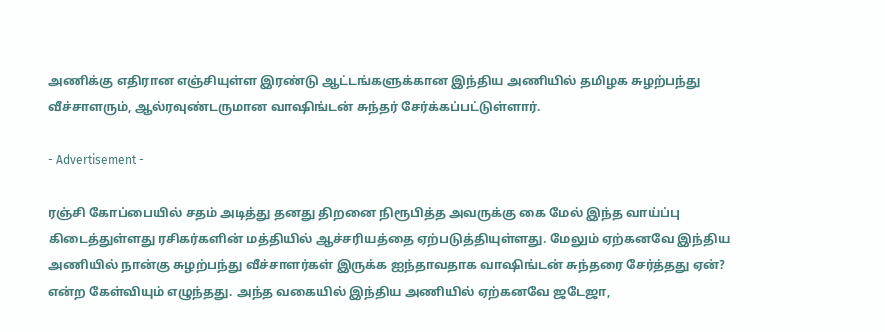அணிக்கு எதிரான எஞ்சியுள்ள இரண்டு ஆட்டங்களுக்கான இந்திய அணியில் தமிழக சுழற்பந்து வீச்சாளரும், ஆல்ரவுண்டருமான வாஷிங்டன் சுந்தர் சேர்க்கப்பட்டுள்ளார்.

- Advertisement -

ரஞ்சி கோப்பையில் சதம் அடித்து தனது திறனை நிரூபித்த அவருக்கு கை மேல் இந்த வாய்ப்பு கிடைத்துள்ளது ரசிகர்களின் மத்தியில் ஆச்சரியத்தை ஏற்படுத்தியுள்ளது. மேலும் ஏற்கனவே இந்திய அணியில் நான்கு சுழற்பந்து வீச்சாளர்கள் இருக்க ஐந்தாவதாக வாஷிங்டன் சுந்தரை சேர்த்தது ஏன்? என்ற கேள்வியும் எழுந்தது. அந்த வகையில் இந்திய அணியில் ஏற்கனவே ஜடேஜா,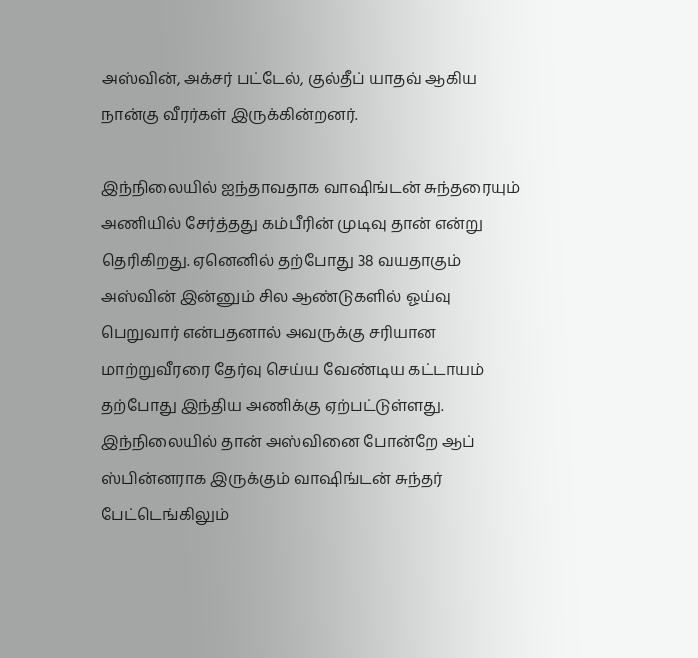அஸ்வின், அக்சர் பட்டேல், குல்தீப் யாதவ் ஆகிய நான்கு வீரர்கள் இருக்கின்றனர்.

இந்நிலையில் ஐந்தாவதாக வாஷிங்டன் சுந்தரையும் அணியில் சேர்த்தது கம்பீரின் முடிவு தான் என்று தெரிகிறது. ஏனெனில் தற்போது 38 வயதாகும் அஸ்வின் இன்னும் சில ஆண்டுகளில் ஓய்வு பெறுவார் என்பதனால் அவருக்கு சரியான மாற்றுவீரரை தேர்வு செய்ய வேண்டிய கட்டாயம் தற்போது இந்திய அணிக்கு ஏற்பட்டுள்ளது. இந்நிலையில் தான் அஸ்வினை போன்றே ஆப் ஸ்பின்னராக இருக்கும் வாஷிங்டன் சுந்தர் பேட்டெங்கிலும்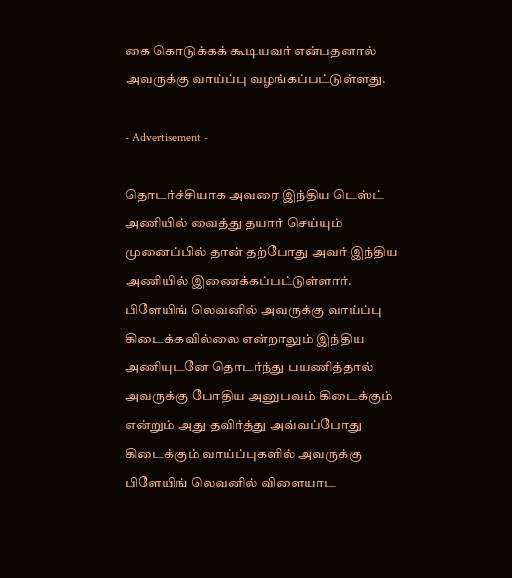கை கொடுக்கக் கூடியவர் என்பதனால் அவருக்கு வாய்ப்பு வழங்கப்பட்டுள்ளது.

- Advertisement -

தொடர்ச்சியாக அவரை இந்திய டெஸ்ட் அணியில் வைத்து தயார் செய்யும் முனைப்பில் தான் தற்போது அவர் இந்திய அணியில் இணைக்கப்பட்டுள்ளார். பிளேயிங் லெவனில் அவருக்கு வாய்ப்பு கிடைக்கவில்லை என்றாலும் இந்திய அணியுடனே தொடர்ந்து பயணித்தால் அவருக்கு போதிய அனுபவம் கிடைக்கும் என்றும் அது தவிர்த்து அவ்வப்போது கிடைக்கும் வாய்ப்புகளில் அவருக்கு பிளேயிங் லெவனில் விளையாட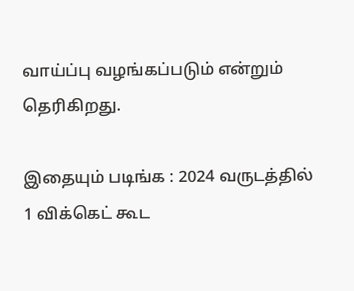வாய்ப்பு வழங்கப்படும் என்றும் தெரிகிறது.

இதையும் படிங்க : 2024 வருடத்தில் 1 விக்கெட் கூட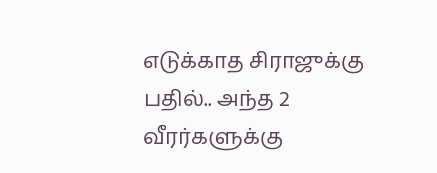எடுக்காத சிராஜுக்கு பதில்.. அந்த 2 வீரர்களுக்கு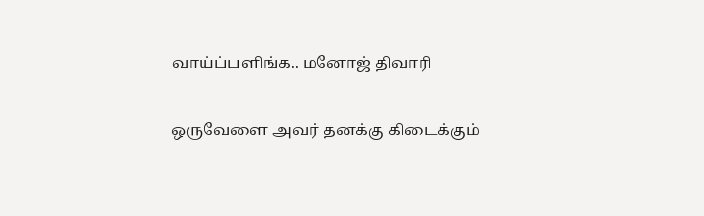வாய்ப்பளிங்க.. மனோஜ் திவாரி

ஒருவேளை அவர் தனக்கு கிடைக்கும்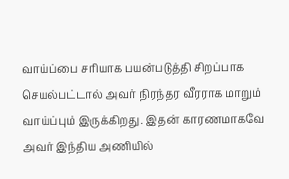வாய்ப்பை சரியாக பயன்படுத்தி சிறப்பாக செயல்பட்டால் அவர் நிரந்தர வீரராக மாறும் வாய்ப்பும் இருக்கிறது. இதன் காரணமாகவே அவர் இந்திய அணியில்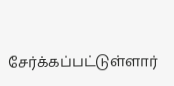சேர்க்கப்பட்டுள்ளார்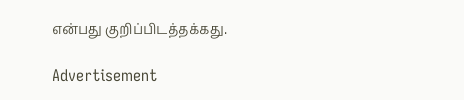என்பது குறிப்பிடத்தக்கது.

Advertisement